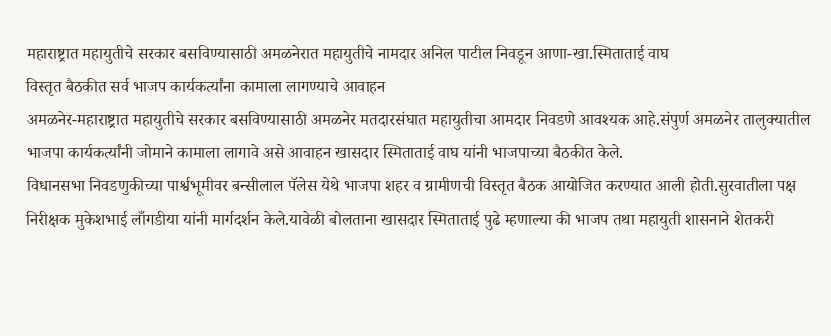महाराष्ट्रात महायुतीचे सरकार बसविण्यासाठी अमळनेरात महायुतीचे नामदार अनिल पाटील निवडून आणा-खा.स्मिताताई वाघ
विस्तृत बैठकीत सर्व भाजप कार्यकर्त्यांना कामाला लागण्याचे आवाहन
अमळनेर-महाराष्ट्रात महायुतीचे सरकार बसविण्यासाठी अमळनेर मतदारसंघात महायुतीचा आमदार निवडणे आवश्यक आहे.संपुर्ण अमळनेर तालुक्यातील भाजपा कार्यकर्त्यांनी जोमाने कामाला लागावे असे आवाहन खासदार स्मिताताई वाघ यांनी भाजपाच्या बैठकीत केले.
विधानसभा निवडणुकीच्या पार्श्वभूमीवर बन्सीलाल पॅलेस येथे भाजपा शहर व ग्रामीणची विस्तृत बैठक आयोजित करण्यात आली होती.सुरवातीला पक्ष निरीक्षक मुकेशभाई लाँगडीया यांनी मार्गदर्शन केले.यावेळी बोलताना खासदार स्मिताताई पुढे म्हणाल्या की भाजप तथा महायुती शासनाने शेतकरी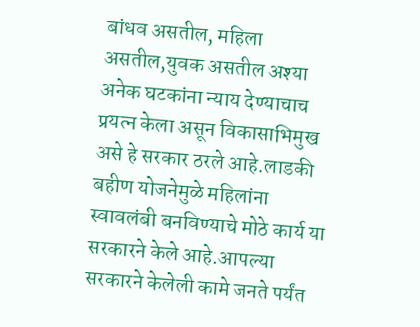बांधव असतील, महिला असतील,युवक असतील अश्या अनेक घटकांना न्याय देण्याचाच प्रयत्न केला असून विकासाभिमुख असे हे सरकार ठरले आहे.लाडकी बहीण योजनेमुळे महिलांना स्वावलंबी बनविण्याचे मोठे कार्य या सरकारने केले आहे.आपल्या सरकारने केलेली कामे जनते पर्यंत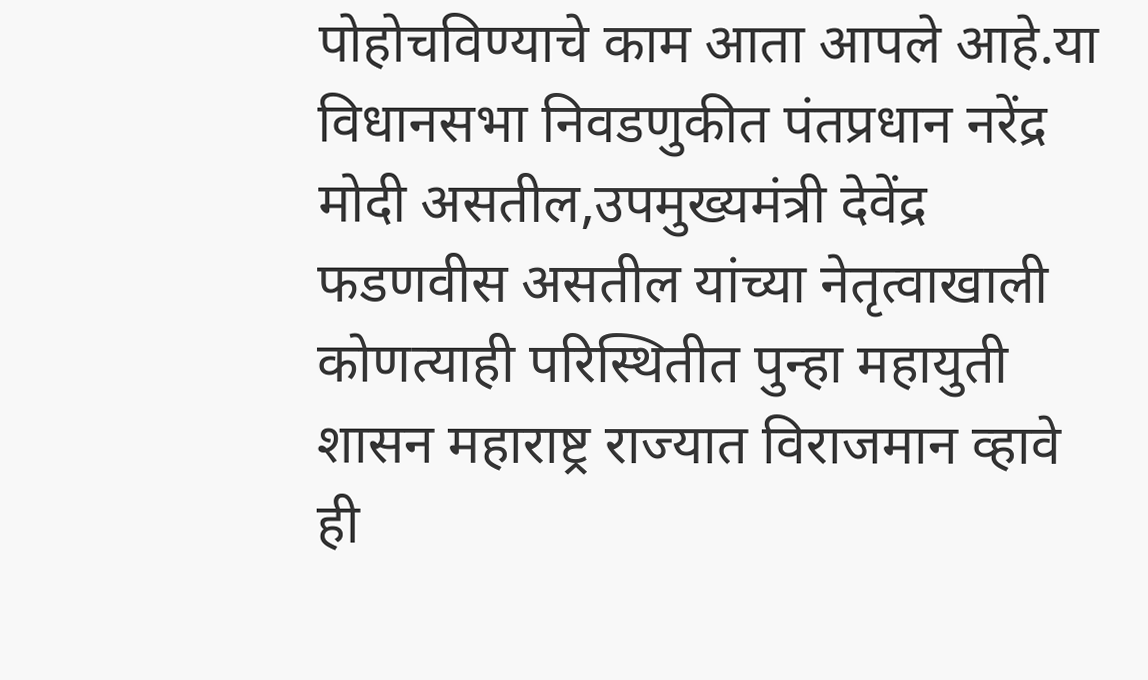पोहोचविण्याचे काम आता आपले आहे.या विधानसभा निवडणुकीत पंतप्रधान नरेंद्र मोदी असतील,उपमुख्यमंत्री देवेंद्र फडणवीस असतील यांच्या नेतृत्वाखाली कोणत्याही परिस्थितीत पुन्हा महायुती शासन महाराष्ट्र राज्यात विराजमान व्हावे ही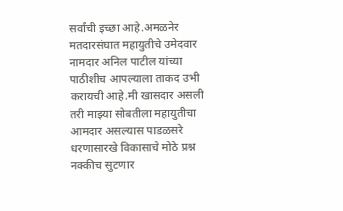सर्वांची इच्छा आहे.अमळनेर मतदारसंघात महायुतीचे उमेदवार नामदार अनिल पाटील यांच्या पाठीशीच आपल्याला ताकद उभी करायची आहे.मी खासदार असली तरी माझ्या सोबतीला महायुतीचा आमदार असल्यास पाडळसरे धरणासारखे विकासाचे मोठे प्रश्न नक्कीच सुटणार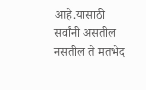आहे.यासाठी सर्वांनी असतील नसतील ते मतभेद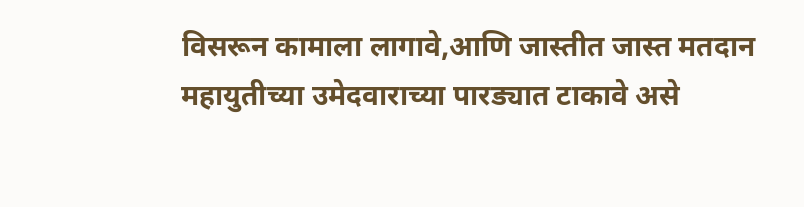विसरून कामाला लागावे,आणि जास्तीत जास्त मतदान महायुतीच्या उमेदवाराच्या पारड्यात टाकावे असे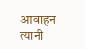आवाहन त्यानी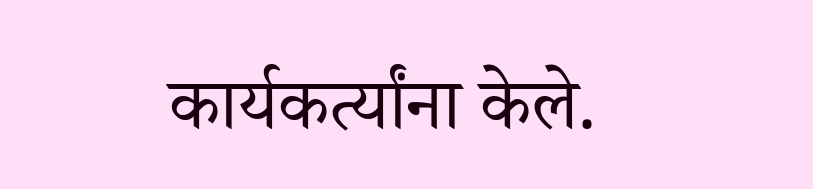कार्यकर्त्यांना केले.